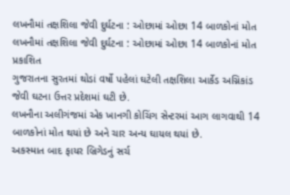લખનૌમાં તક્ષશિલા જેવી દુર્ઘટના : ઓછામાં ઓછા 14 બાળકોનાં મોત
લખનૌમાં તક્ષશિલા જેવી દુર્ઘટના : ઓછામાં ઓછા 14 બાળકોનાં મોત
પ્રકાશિત
ગુજરાતના સુરતમાં થોડાં વર્ષો પહેલાં ઘટેલી તક્ષશિલા આર્કેડ અગ્નિકાંડ જેવી ઘટના ઉત્તર પ્રદેશમાં ઘટી છે.
લખનૌના અલીગંજમાં એક ખાનગી કોચિંગ સેન્ટરમાં આગ લાગવાથી 14 બાળકોનાં મોત થયાં છે અને ચાર અન્ય ઘાયલ થયાં છે.
અકસ્માત બાદ ફાયર બ્રિગેડનું સર્ચ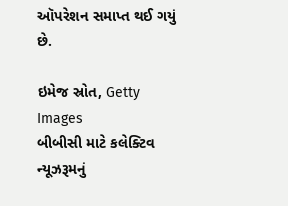ઑપરેશન સમાપ્ત થઈ ગયું છે.

ઇમેજ સ્રોત, Getty Images
બીબીસી માટે કલેક્ટિવ ન્યૂઝરૂમનું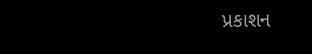પ્રકાશન